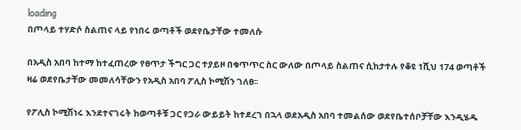loading
በጦላይ ተሃድሶ ስልጠና ላይ የነበሩ ወጣቶች ወደየቤታቸው ተመለሱ

በአዲስ አበባ ከተማ ከተፈጠረው የፀጥታ ችግር ጋር ተያይዞ በቁጥጥር ስር ውለው በጦላይ ስልጠና ሲከታተሉ የቆዩ 1ሺህ 174 ወጣቶች ዛሬ ወደየቤታቸው መመለሳቸውን የአዲስ አበባ ፖሊስ ኮሚሽን ገለፀ፡፡

የፖሊስ ኮሚሽነሩ እንደተናገሩት ከወጣቶቹ ጋር የጋራ ውይይት ከተደረገ በኋላ ወደአዲስ አበባ ተመልሰው ወደየቤተሰቦቻቸው እንዲሄዱ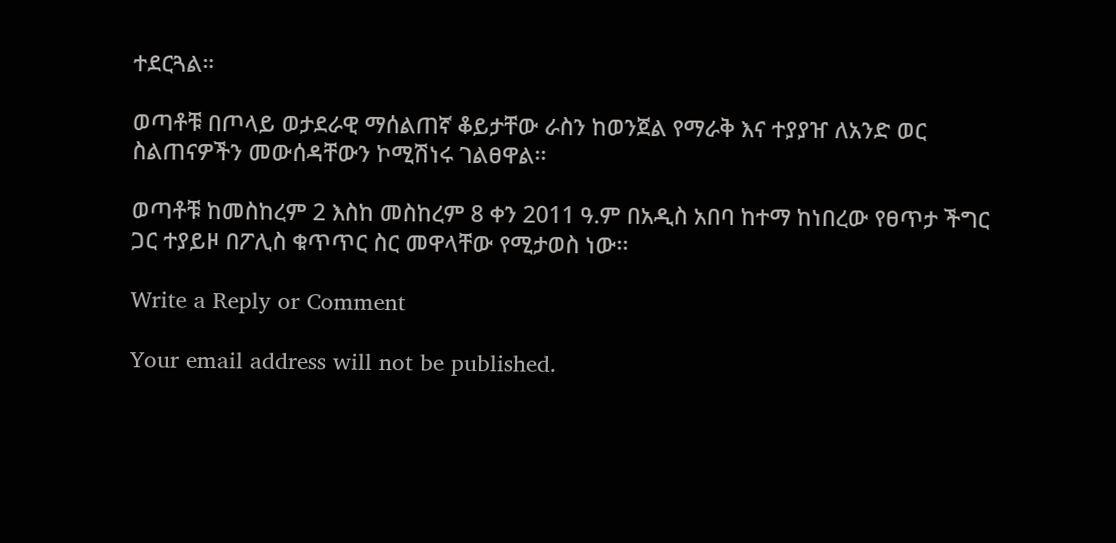ተደርጓል።

ወጣቶቹ በጦላይ ወታደራዊ ማሰልጠኛ ቆይታቸው ራስን ከወንጀል የማራቅ እና ተያያዠ ለአንድ ወር ስልጠናዎችን መውሰዳቸውን ኮሚሽነሩ ገልፀዋል፡፡

ወጣቶቹ ከመስከረም 2 እስከ መስከረም 8 ቀን 2011 ዓ.ም በአዲስ አበባ ከተማ ከነበረው የፀጥታ ችግር ጋር ተያይዞ በፖሊስ ቁጥጥር ስር መዋላቸው የሚታወስ ነው፡፡

Write a Reply or Comment

Your email address will not be published.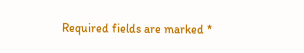Required fields are marked *